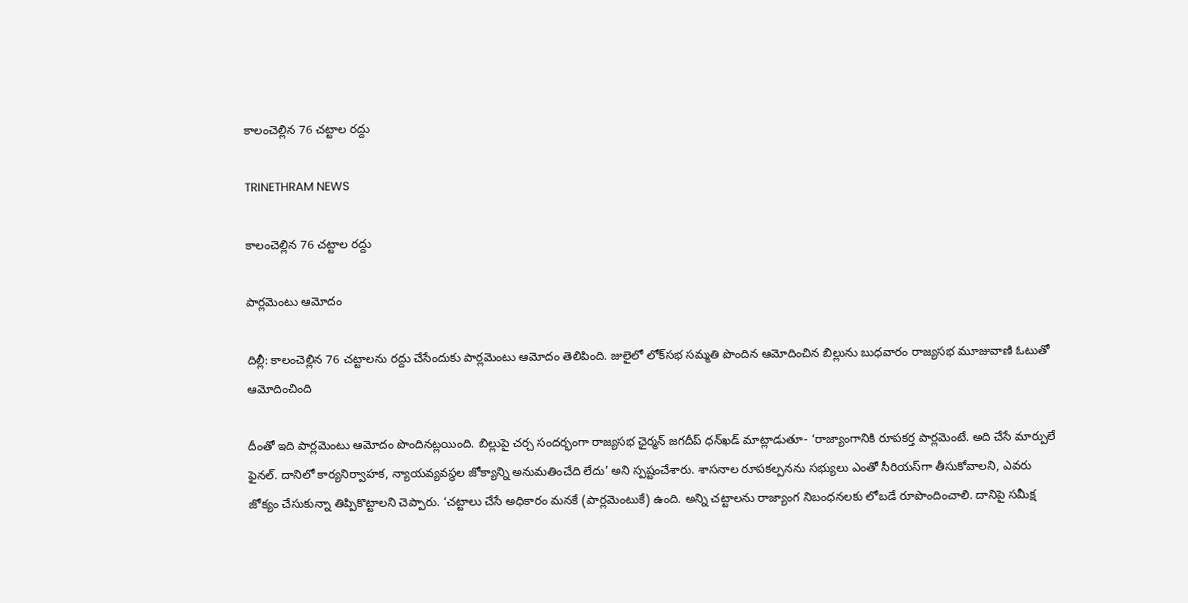కాలంచెల్లిన 76 చట్టాల రద్దు

TRINETHRAM NEWS

కాలంచెల్లిన 76 చట్టాల రద్దు

పార్లమెంటు ఆమోదం

దిల్లీ: కాలంచెల్లిన 76 చట్టాలను రద్దు చేసేందుకు పార్లమెంటు ఆమోదం తెలిపింది. జులైలో లోక్‌సభ సమ్మతి పొందిన ఆమోదించిన బిల్లును బుధవారం రాజ్యసభ మూజువాణి ఓటుతో ఆమోదించింది

దీంతో ఇది పార్లమెంటు ఆమోదం పొందినట్లయింది. బిల్లుపై చర్చ సందర్భంగా రాజ్యసభ ఛైర్మన్‌ జగదీప్‌ ధన్‌ఖడ్‌ మాట్లాడుతూ- ‘రాజ్యాంగానికి రూపకర్త పార్లమెంటే. అది చేసే మార్పులే ఫైనల్‌. దానిలో కార్యనిర్వాహక, న్యాయవ్యవస్థల జోక్యాన్ని అనుమతించేది లేదు’ అని స్పష్టంచేశారు. శాసనాల రూపకల్పనను సభ్యులు ఎంతో సీరియస్‌గా తీసుకోవాలని, ఎవరు జోక్యం చేసుకున్నా తిప్పికొట్టాలని చెప్పారు. ‘చట్టాలు చేసే అధికారం మనకే (పార్లమెంటుకే) ఉంది. అన్ని చట్టాలను రాజ్యాంగ నిబంధనలకు లోబడే రూపొందించాలి. దానిపై సమీక్ష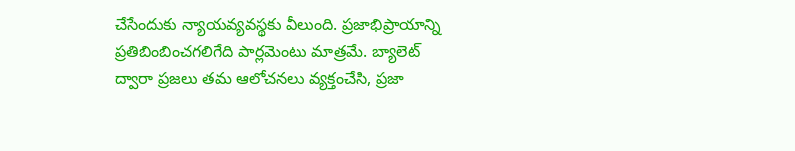చేసేందుకు న్యాయవ్యవస్థకు వీలుంది. ప్రజాభిప్రాయాన్ని ప్రతిబింబించగలిగేది పార్లమెంటు మాత్రమే. బ్యాలెట్‌ ద్వారా ప్రజలు తమ ఆలోచనలు వ్యక్తంచేసి, ప్రజా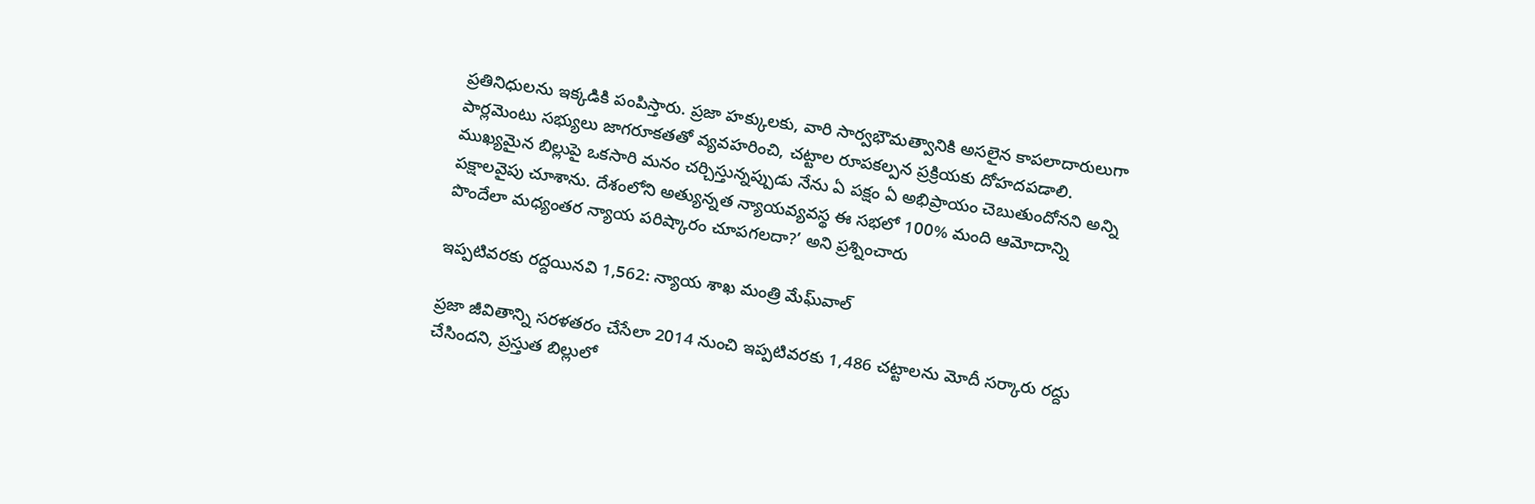ప్రతినిధులను ఇక్కడికి పంపిస్తారు. ప్రజా హక్కులకు, వారి సార్వభౌమత్వానికి అసలైన కాపలాదారులుగా పార్లమెంటు సభ్యులు జాగరూకతతో వ్యవహరించి, చట్టాల రూపకల్పన ప్రక్రియకు దోహదపడాలి. ముఖ్యమైన బిల్లుపై ఒకసారి మనం చర్చిస్తున్నప్పుడు నేను ఏ పక్షం ఏ అభిప్రాయం చెబుతుందోనని అన్ని పక్షాలవైపు చూశాను. దేశంలోని అత్యున్నత న్యాయవ్యవస్థ ఈ సభలో 100% మంది ఆమోదాన్ని పొందేలా మధ్యంతర న్యాయ పరిష్కారం చూపగలదా?’ అని ప్రశ్నించారు

ఇప్పటివరకు రద్దయినవి 1,562: న్యాయ శాఖ మంత్రి మేఘ్‌వాల్‌

ప్రజా జీవితాన్ని సరళతరం చేసేలా 2014 నుంచి ఇప్పటివరకు 1,486 చట్టాలను మోదీ సర్కారు రద్దు చేసిందని, ప్రస్తుత బిల్లులో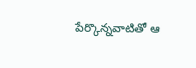పేర్కొన్నవాటితో ఆ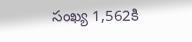సంఖ్య 1,562కి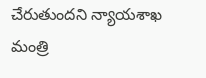చేరుతుందని న్యాయశాఖ మంత్రి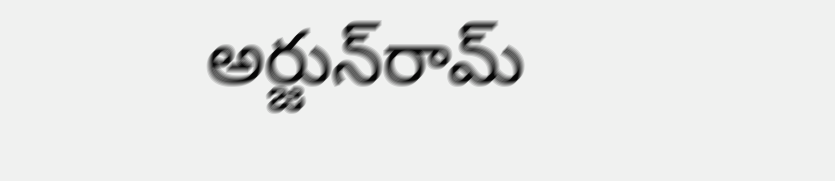అర్జున్‌రామ్‌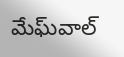మేఘ్‌వాల్‌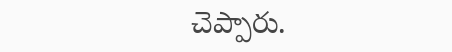చెప్పారు.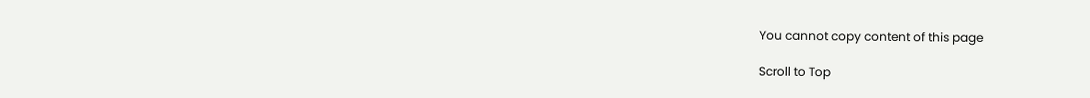You cannot copy content of this page

Scroll to Top